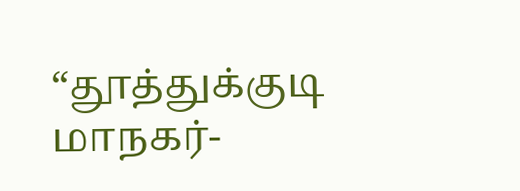“தூத்துக்குடி மாநகர்-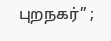புறநகர்” ;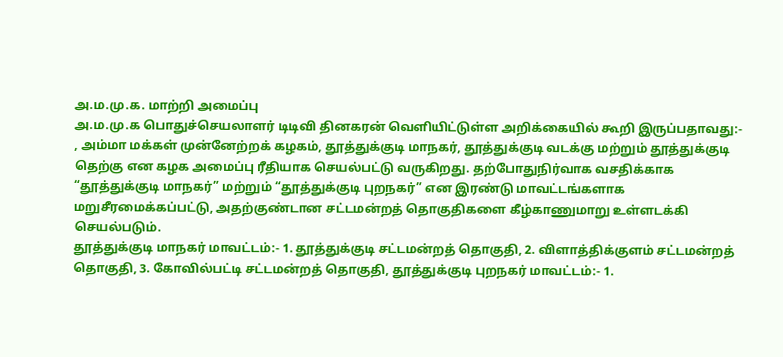அ.ம.மு.க. மாற்றி அமைப்பு
அ.ம.மு.க பொதுச்செயலாளர் டிடிவி தினகரன் வெளியிட்டுள்ள அறிக்கையில் கூறி இருப்பதாவது:-
, அம்மா மக்கள் முன்னேற்றக் கழகம், தூத்துக்குடி மாநகர், தூத்துக்குடி வடக்கு மற்றும் தூத்துக்குடி தெற்கு என கழக அமைப்பு ரீதியாக செயல்பட்டு வருகிறது. தற்போதுநிர்வாக வசதிக்காக “தூத்துக்குடி மாநகர்” மற்றும் “தூத்துக்குடி புறநகர்” என இரண்டு மாவட்டங்களாக மறுசீரமைக்கப்பட்டு, அதற்குண்டான சட்டமன்றத் தொகுதிகளை கீழ்காணுமாறு உள்ளடக்கி செயல்படும்.
தூத்துக்குடி மாநகர் மாவட்டம்:- 1. தூத்துக்குடி சட்டமன்றத் தொகுதி, 2. விளாத்திக்குளம் சட்டமன்றத் தொகுதி, 3. கோவில்பட்டி சட்டமன்றத் தொகுதி, தூத்துக்குடி புறநகர் மாவட்டம்:- 1.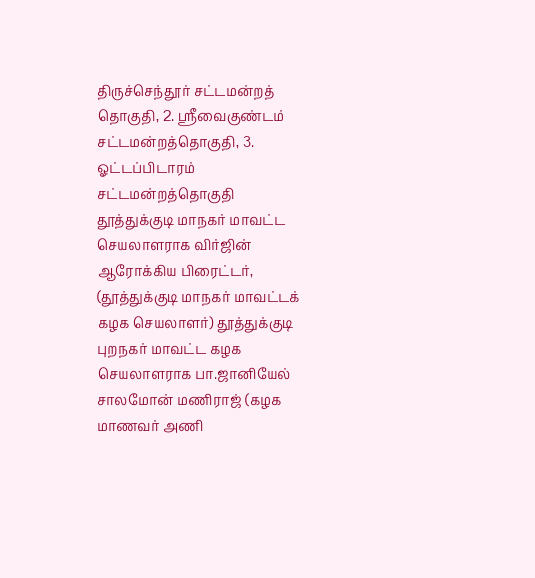திருச்செந்தூர் சட்டமன்றத் தொகுதி, 2. ஸ்ரீவைகுண்டம் சட்டமன்றத்தொகுதி, 3. ஓட்டப்பிடாரம் சட்டமன்றத்தொகுதி
தூத்துக்குடி மாநகர் மாவட்ட செயலாளராக விர்ஜின் ஆரோக்கிய பிரைட்டர், (தூத்துக்குடி மாநகர் மாவட்டக் கழக செயலாளர்) தூத்துக்குடி புறநகர் மாவட்ட கழக செயலாளராக பா.ஜானியேல் சாலமோன் மணிராஜ் (கழக மாணவர் அணி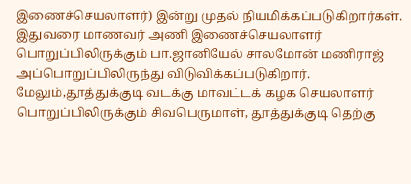இணைச்செயலாளர்) இன்று முதல் நியமிக்கப்படுகிறார்கள்.
இதுவரை மாணவர் அணி இணைச்செயலாளர் பொறுப்பிலிருக்கும் பா.ஜானியேல் சாலமோன் மணிராஜ் அப்பொறுப்பிலிருந்து விடுவிக்கப்படுகிறார். மேலும்,தூத்துக்குடி வடக்கு மாவட்டக் கழக செயலாளர் பொறுப்பிலிருக்கும் சிவபெருமாள், தூத்துக்குடி தெற்கு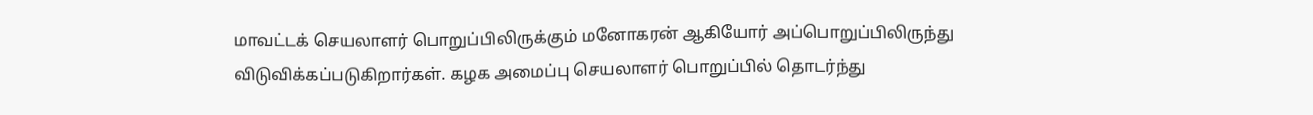மாவட்டக் செயலாளர் பொறுப்பிலிருக்கும் மனோகரன் ஆகியோர் அப்பொறுப்பிலிருந்து விடுவிக்கப்படுகிறார்கள். கழக அமைப்பு செயலாளர் பொறுப்பில் தொடர்ந்து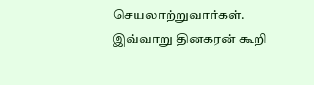செயலாற்றுவார்கள்.
இவ்வாறு தினகரன் கூறி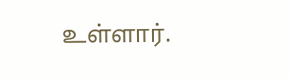உள்ளார்.